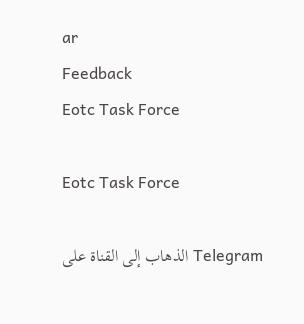ar
Feedback
Eotc Task Force

Eotc Task Force

الذهاب إلى القناة على Telegram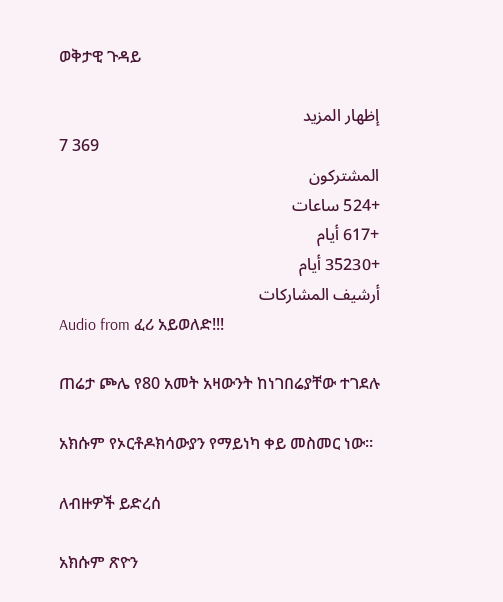ወቅታዊ ጉዳይ

إظهار المزيد
7 369
المشتركون
+524 ساعات
+617 أيام
+35230 أيام
أرشيف المشاركات
Audio from ፈሪ አይወለድ!!!

ጠሬታ ጮሌ የ80 አመት አዛውንት ከነገበሬያቸው ተገደሉ

አክሱም የኦርቶዶክሳውያን የማይነካ ቀይ መስመር ነው።

ለብዙዎች ይድረሰ

አክሱም ጽዮን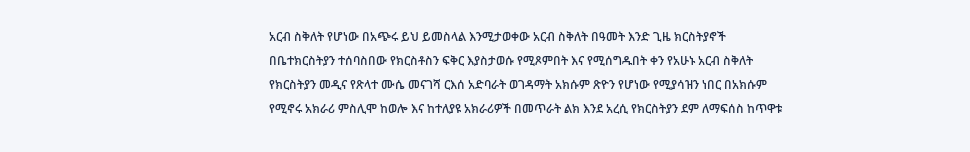አርብ ስቅለት የሆነው በአጭሩ ይህ ይመስላል እንሚታወቀው አርብ ስቅለት በዓመት እንድ ጊዜ ክርስትያኖች በቤተክርስትያን ተሰባስበው የክርስቶስን ፍቅር እያስታወሱ የሚጾምበት እና የሚሰግዱበት ቀን የአሁኑ አርብ ስቅለት የክርስትያን መዲና የጽላተ ሙሴ መናገሻ ርእሰ አድባራት ወገዳማት አክሱም ጽዮን የሆነው የሚያሳዝን ነበር በአክሱም የሚኖሩ አክራሪ ምስሊሞ ከወሎ እና ከተለያዩ አክራሪዎች በመጥራት ልክ እንደ አረሲ የክርስትያን ደም ለማፍሰስ ከጥዋቱ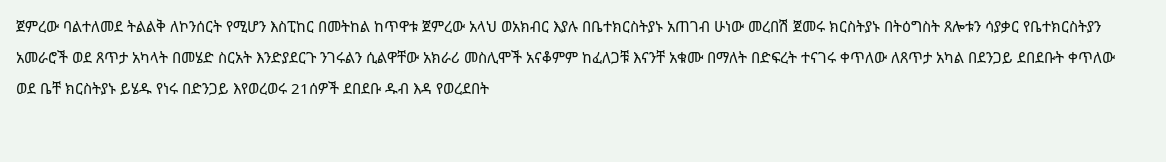ጀምረው ባልተለመደ ትልልቅ ለኮንሰርት የሚሆን እስፒከር በመትከል ከጥዋቱ ጀምረው አላህ ወአክብር እያሉ በቤተክርስትያኑ አጠገብ ሁነው መረበሽ ጀመሩ ክርስትያኑ በትዕግስት ጸሎቱን ሳያቃር የቤተክርስትያን አመራሮች ወደ ጸጥታ አካላት በመሄድ ስርአት እንድያደርጉ ንገሩልን ሲልዋቸው አክራሪ መስሊሞች አናቆምም ከፈለጋቹ እናንቸ አቁሙ በማለት በድፍረት ተናገሩ ቀጥለው ለጸጥታ አካል በደንጋይ ደበደቡት ቀጥለው ወደ ቤቸ ክርስትያኑ ይሄዱ የነሩ በድንጋይ እየወረወሩ 21ሰዎች ደበደቡ ዱብ እዳ የወረደበት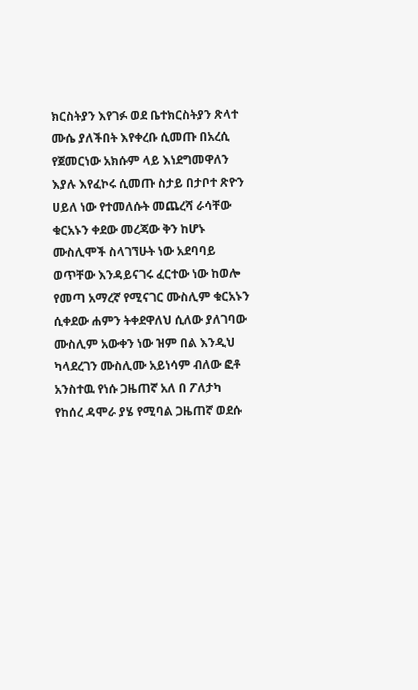ክርስትያን እየገፉ ወደ ቤተክርስትያን ጽላተ ሙሴ ያለችበት እየቀረቡ ሲመጡ በአረሲ የጀመርነው አክሱም ላይ እነደግመዋለን እያሉ እየፈኮሩ ሲመጡ ስታይ በታቦተ ጽዮን ሀይለ ነው የተመለሱት መጨረሻ ራሳቸው ቁርአኑን ቀደው መረጃው ቅን ከሆኑ ሙስሊሞች ስላገኘሁት ነው አደባባይ ወጥቸው እንዳይናገሩ ፈርተው ነው ከወሎ የመጣ አማረኛ የሚናገር ሙስሊም ቁርአኑን ሲቀደው ሐምን ትቀደዋለህ ሲለው ያለገባው ሙስሊም አውቀን ነው ዝም በል እንዲህ ካላደረገን ሙስሊሙ አይነሳም ብለው ፎቶ አንስተዉ የነሱ ጋዜጠኛ አለ በ ፖለታካ የከሰረ ዳሞራ ያሄ የሚባል ጋዜጠኛ ወደሱ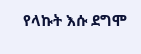የላኩት እሱ ደግሞ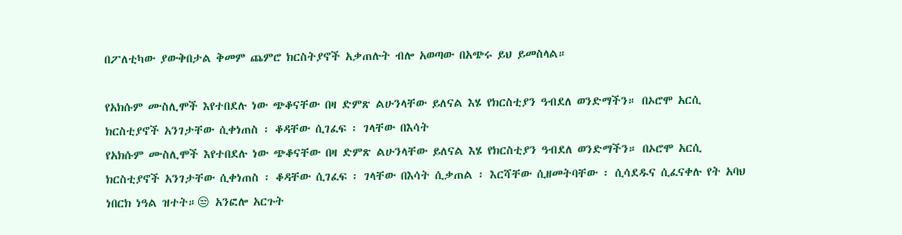በፖለቲካው ያውቅበታል ቅመም ጨምሮ ክርስትያኖች አቃጠሉት ብሎ አወጣው በአጭሩ ይህ ይመስላል።

የአክሱም ሙስሊሞች እየተበደሉ ነው ጭቆናቸው በዛ ድምጽ ልሁንላቸው ይለናል እሄ የክርስቲያን ዓብደለ ወንድማችን። በኦሮሞ አርሲ ክርስቲያኖች አንገታቸው ሲቀነጠስ ፡ ቆዳቸው ሲገፈፍ ፡ ገላቸው በእሳት
የአክሱም ሙስሊሞች እየተበደሉ ነው ጭቆናቸው በዛ ድምጽ ልሁንላቸው ይለናል እሄ የክርስቲያን ዓብደለ ወንድማችን። በኦሮሞ አርሲ ክርስቲያኖች አንገታቸው ሲቀነጠስ ፡ ቆዳቸው ሲገፈፍ ፡ ገላቸው በእሳት ሲቃጠል ፡ እርሻቸው ሲዘመትባቸው ፡ ሲሳደዱና ሲፈናቀሉ የት አባህ ነበርክ ነዓል ዝተት።😒 አንፎሎ አርጉት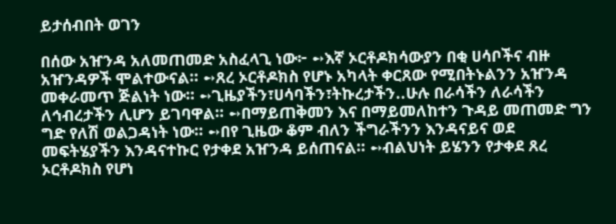ይታሰብበት ወገን

በሰው አዠንዳ አለመጠመድ አስፈላጊ ነው፦ ➻እኛ ኦርቶዶክሳውያን በቂ ሀሳቦችና ብዙ አዠንዳዎች ሞልተውናል። ➻ጸረ ኦርቶዶክስ የሆኑ አካላት ቀርጸው የሚበትኑልንን አዠንዳ መቀራመጥ ጅልነት ነው። ➻ጊዜያችን፣ሀሳባችን፣ትኩረታችን..ሁሉ በራሳችን ለራሳችን ለኅብረታችን ሊሆን ይገባዋል። ➻በማይጠቅመን እና በማይመለከተን ጉዳይ መጠመድ ግን ግድ የለሽ ወልጋዳነት ነው። ➻በየ ጊዜው ቆም ብለን ችግራችንን እንዳናይና ወደ መፍትሄያችን እንዳናተኩር የታቀደ አዠንዳ ይሰጠናል። ➻ብልህነት ይሄንን የታቀደ ጸረ ኦርቶዶክስ የሆነ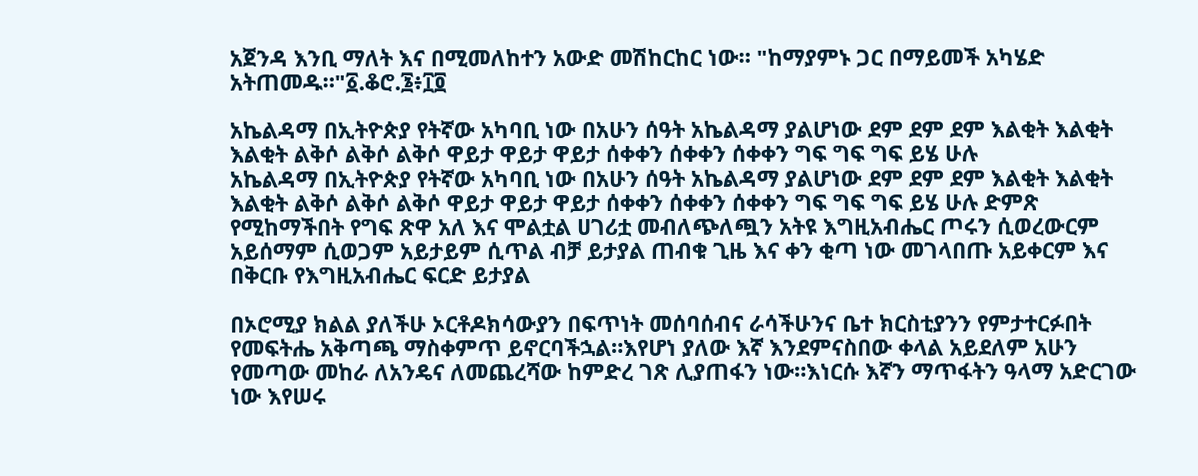አጀንዳ እንቢ ማለት እና በሚመለከተን አውድ መሽከርከር ነው። "ከማያምኑ ጋር በማይመች አካሄድ አትጠመዱ።"፩.ቆሮ.፮፥፲፬

አኬልዳማ በኢትዮጵያ የትኛው አካባቢ ነው በአሁን ሰዓት አኬልዳማ ያልሆነው ደም ደም ደም እልቂት እልቂት እልቂት ልቅሶ ልቅሶ ልቅሶ ዋይታ ዋይታ ዋይታ ሰቀቀን ሰቀቀን ሰቀቀን ግፍ ግፍ ግፍ ይሄ ሁሉ
አኬልዳማ በኢትዮጵያ የትኛው አካባቢ ነው በአሁን ሰዓት አኬልዳማ ያልሆነው ደም ደም ደም እልቂት እልቂት እልቂት ልቅሶ ልቅሶ ልቅሶ ዋይታ ዋይታ ዋይታ ሰቀቀን ሰቀቀን ሰቀቀን ግፍ ግፍ ግፍ ይሄ ሁሉ ድምጽ የሚከማችበት የግፍ ጽዋ አለ እና ሞልቷል ሀገሪቷ መብለጭለጯን አትዩ እግዚአብሔር ጦሩን ሲወረውርም አይሰማም ሲወጋም አይታይም ሲጥል ብቻ ይታያል ጠብቁ ጊዜ እና ቀን ቂጣ ነው መገላበጡ አይቀርም እና በቅርቡ የእግዚአብሔር ፍርድ ይታያል

በኦሮሚያ ክልል ያለችሁ ኦርቶዶክሳውያን በፍጥነት መሰባሰብና ራሳችሁንና ቤተ ክርስቲያንን የምታተርፉበት የመፍትሔ አቅጣጫ ማስቀምጥ ይኖርባችኋል።እየሆነ ያለው እኛ እንደምናስበው ቀላል አይደለም አሁን የመጣው መከራ ለአንዴና ለመጨረሻው ከምድረ ገጽ ሊያጠፋን ነው።እነርሱ እኛን ማጥፋትን ዓላማ አድርገው ነው እየሠሩ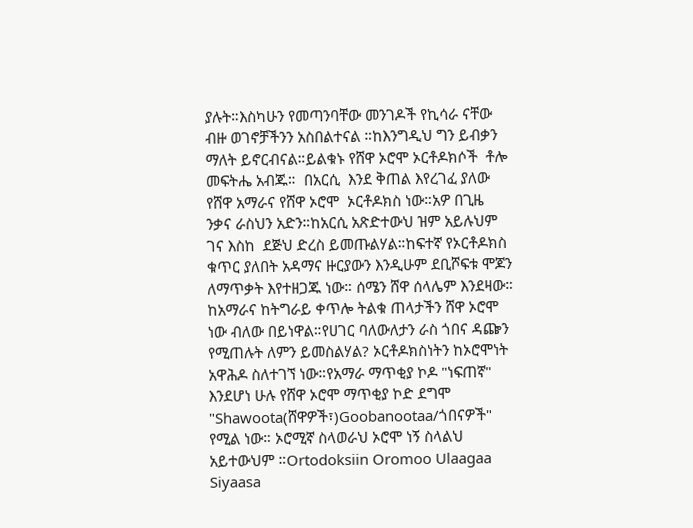ያሉት።እስካሁን የመጣንባቸው መንገዶች የኪሳራ ናቸው ብዙ ወገኖቻችንን አስበልተናል ።ከእንግዲህ ግን ይብቃን ማለት ይኖርብናል።ይልቁኑ የሸዋ ኦሮሞ ኦርቶዶክሶች  ቶሎ መፍትሔ አብጁ።  በአርሲ  እንደ ቅጠል እየረገፈ ያለው የሸዋ አማራና የሸዋ ኦሮሞ  ኦርቶዶክስ ነው።አዎ በጊዜ ንቃና ራስህን አድን።ከአርሲ አጽድተውህ ዝም አይሉህም ገና እስከ  ደጅህ ድረስ ይመጡልሃል።ከፍተኛ የኦርቶዶክስ ቁጥር ያለበት አዳማና ዙርያውን እንዲሁም ደቢሾፍቱ ሞጆን ለማጥቃት እየተዘጋጁ ነው። ሰሜን ሸዋ ሰላሌም እንደዛው። ከአማራና ከትግራይ ቀጥሎ ትልቁ ጠላታችን ሸዋ ኦሮሞ ነው ብለው በይነዋል።የሀገር ባለውለታን ራስ ጎበና ዳጬን የሚጠሉት ለምን ይመስልሃል? ኦርቶዶክስነትን ከኦሮሞነት አዋሕዶ ስለተገኘ ነው።የአማራ ማጥቂያ ኮዶ "ነፍጠኛ" እንደሆነ ሁሉ የሸዋ ኦሮሞ ማጥቂያ ኮድ ደግሞ "Shawoota(ሸዋዎች፣)Goobanootaa/ጎበናዎች" የሚል ነው። ኦሮሚኛ ስላወራህ ኦሮሞ ነኝ ስላልህ አይተውህም ።Ortodoksiin Oromoo Ulaagaa Siyaasa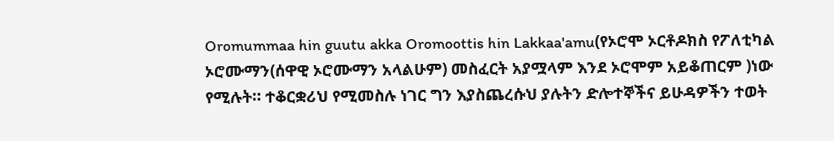Oromummaa hin guutu akka Oromoottis hin Lakkaa'amu(የኦሮሞ ኦርቶዶክስ የፖለቲካል ኦሮሙማን(ሰዋዊ ኦሮሙማን አላልሁም) መስፈርት አያሟላም እንደ ኦሮሞም አይቆጠርም )ነው የሚሉት። ተቆርቋሪህ የሚመስሉ ነገር ግን እያስጨረሱህ ያሉትን ድሎተኞችና ይሁዳዎችን ተወት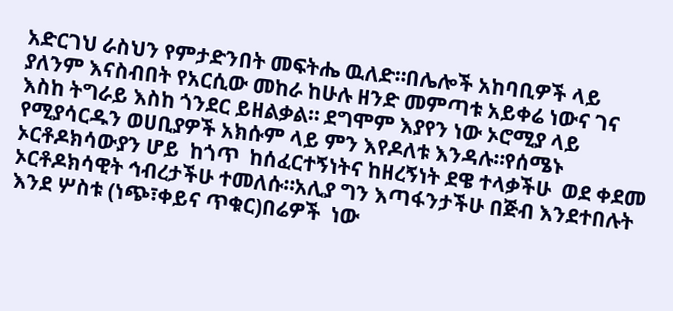አድርገህ ራስህን የምታድንበት መፍትሔ ዉለድ።በሌሎች አከባቢዎች ላይ ያለንም እናስብበት የአርሲው መከራ ከሁሉ ዘንድ መምጣቱ አይቀሬ ነውና ገና እስከ ትግራይ እስከ ጎንደር ይዘልቃል። ደግሞም እያየን ነው ኦሮሚያ ላይ የሚያሳርዱን ወሀቢያዎች አክሱም ላይ ምን እየዶለቱ እንዳሉ።የሰሜኑ ኦርቶዶክሳውያን ሆይ  ከጎጥ  ከሰፈርተኝነትና ከዘረኝነት ደዌ ተላቃችሁ  ወደ ቀደመ ኦርቶዶክሳዊት ኅብረታችሁ ተመለሱ።አሊያ ግን እጣፋንታችሁ በጅብ እንደተበሉት እንደ ሦስቱ (ነጭ፣ቀይና ጥቁር)በሬዎች  ነው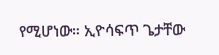የሚሆነው። ኢዮሳፍጥ ጌታቸው